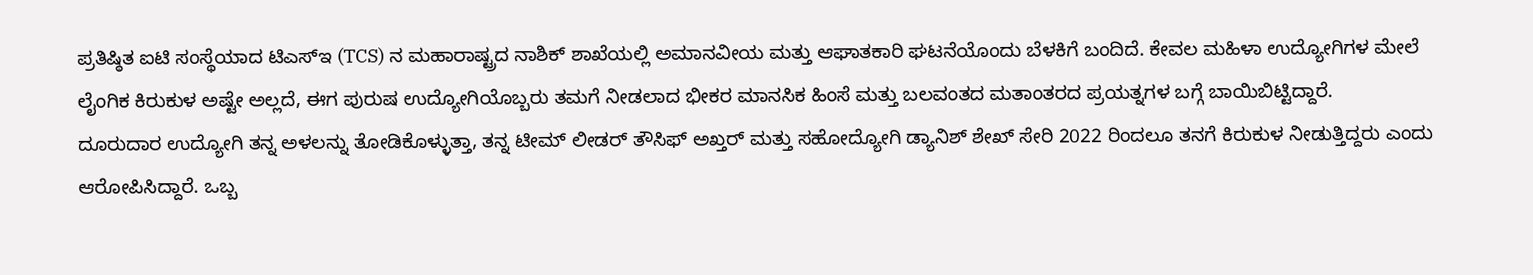ಪ್ರತಿಷ್ಠಿತ ಐಟಿ ಸಂಸ್ಥೆಯಾದ ಟಿಎಸ್ಇ (TCS) ನ ಮಹಾರಾಷ್ಟ್ರದ ನಾಶಿಕ್ ಶಾಖೆಯಲ್ಲಿ ಅಮಾನವೀಯ ಮತ್ತು ಆಘಾತಕಾರಿ ಘಟನೆಯೊಂದು ಬೆಳಕಿಗೆ ಬಂದಿದೆ. ಕೇವಲ ಮಹಿಳಾ ಉದ್ಯೋಗಿಗಳ ಮೇಲೆ ಲೈಂಗಿಕ ಕಿರುಕುಳ ಅಷ್ಟೇ ಅಲ್ಲದೆ, ಈಗ ಪುರುಷ ಉದ್ಯೋಗಿಯೊಬ್ಬರು ತಮಗೆ ನೀಡಲಾದ ಭೀಕರ ಮಾನಸಿಕ ಹಿಂಸೆ ಮತ್ತು ಬಲವಂತದ ಮತಾಂತರದ ಪ್ರಯತ್ನಗಳ ಬಗ್ಗೆ ಬಾಯಿಬಿಟ್ಟಿದ್ದಾರೆ.
ದೂರುದಾರ ಉದ್ಯೋಗಿ ತನ್ನ ಅಳಲನ್ನು ತೋಡಿಕೊಳ್ಳುತ್ತಾ, ತನ್ನ ಟೀಮ್ ಲೀಡರ್ ತೌಸಿಫ್ ಅಖ್ತರ್ ಮತ್ತು ಸಹೋದ್ಯೋಗಿ ಡ್ಯಾನಿಶ್ ಶೇಖ್ ಸೇರಿ 2022 ರಿಂದಲೂ ತನಗೆ ಕಿರುಕುಳ ನೀಡುತ್ತಿದ್ದರು ಎಂದು ಆರೋಪಿಸಿದ್ದಾರೆ. ಒಬ್ಬ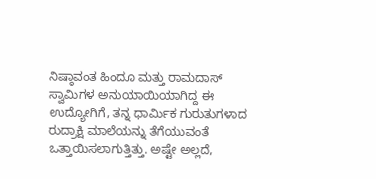ನಿಷ್ಠಾವಂತ ಹಿಂದೂ ಮತ್ತು ರಾಮದಾಸ್ ಸ್ವಾಮಿಗಳ ಅನುಯಾಯಿಯಾಗಿದ್ದ ಈ ಉದ್ಯೋಗಿಗೆ, ತನ್ನ ಧಾರ್ಮಿಕ ಗುರುತುಗಳಾದ ರುದ್ರಾಕ್ಷಿ ಮಾಲೆಯನ್ನು ತೆಗೆಯುವಂತೆ ಒತ್ತಾಯಿಸಲಾಗುತ್ತಿತ್ತು. ಅಷ್ಟೇ ಅಲ್ಲದೆ,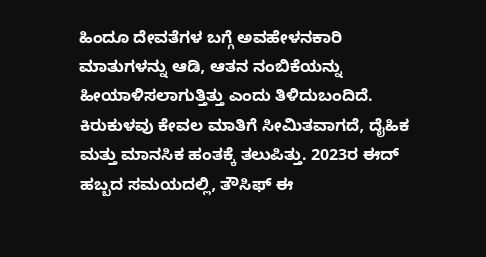ಹಿಂದೂ ದೇವತೆಗಳ ಬಗ್ಗೆ ಅವಹೇಳನಕಾರಿ ಮಾತುಗಳನ್ನು ಆಡಿ, ಆತನ ನಂಬಿಕೆಯನ್ನು ಹೀಯಾಳಿಸಲಾಗುತ್ತಿತ್ತು ಎಂದು ತಿಳಿದುಬಂದಿದೆ.
ಕಿರುಕುಳವು ಕೇವಲ ಮಾತಿಗೆ ಸೀಮಿತವಾಗದೆ, ದೈಹಿಕ ಮತ್ತು ಮಾನಸಿಕ ಹಂತಕ್ಕೆ ತಲುಪಿತ್ತು. 2023ರ ಈದ್ ಹಬ್ಬದ ಸಮಯದಲ್ಲಿ, ತೌಸಿಫ್ ಈ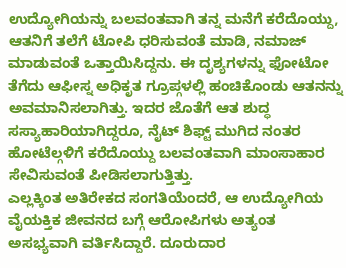ಉದ್ಯೋಗಿಯನ್ನು ಬಲವಂತವಾಗಿ ತನ್ನ ಮನೆಗೆ ಕರೆದೊಯ್ದು, ಆತನಿಗೆ ತಲೆಗೆ ಟೋಪಿ ಧರಿಸುವಂತೆ ಮಾಡಿ, ನಮಾಜ್ ಮಾಡುವಂತೆ ಒತ್ತಾಯಿಸಿದ್ದನು. ಈ ದೃಶ್ಯಗಳನ್ನು ಫೋಟೋ ತೆಗೆದು ಆಫೀಸ್ನ ಅಧಿಕೃತ ಗ್ರೂಪ್ಗಳಲ್ಲಿ ಹಂಚಿಕೊಂಡು ಆತನನ್ನು ಅವಮಾನಿಸಲಾಗಿತ್ತು. ಇದರ ಜೊತೆಗೆ ಆತ ಶುದ್ಧ ಸಸ್ಯಾಹಾರಿಯಾಗಿದ್ದರೂ, ನೈಟ್ ಶಿಫ್ಟ್ ಮುಗಿದ ನಂತರ ಹೋಟೆಲ್ಗಳಿಗೆ ಕರೆದೊಯ್ದು ಬಲವಂತವಾಗಿ ಮಾಂಸಾಹಾರ ಸೇವಿಸುವಂತೆ ಪೀಡಿಸಲಾಗುತ್ತಿತ್ತು.
ಎಲ್ಲಕ್ಕಿಂತ ಅತಿರೇಕದ ಸಂಗತಿಯೆಂದರೆ, ಆ ಉದ್ಯೋಗಿಯ ವೈಯಕ್ತಿಕ ಜೀವನದ ಬಗ್ಗೆ ಆರೋಪಿಗಳು ಅತ್ಯಂತ ಅಸಭ್ಯವಾಗಿ ವರ್ತಿಸಿದ್ದಾರೆ. ದೂರುದಾರ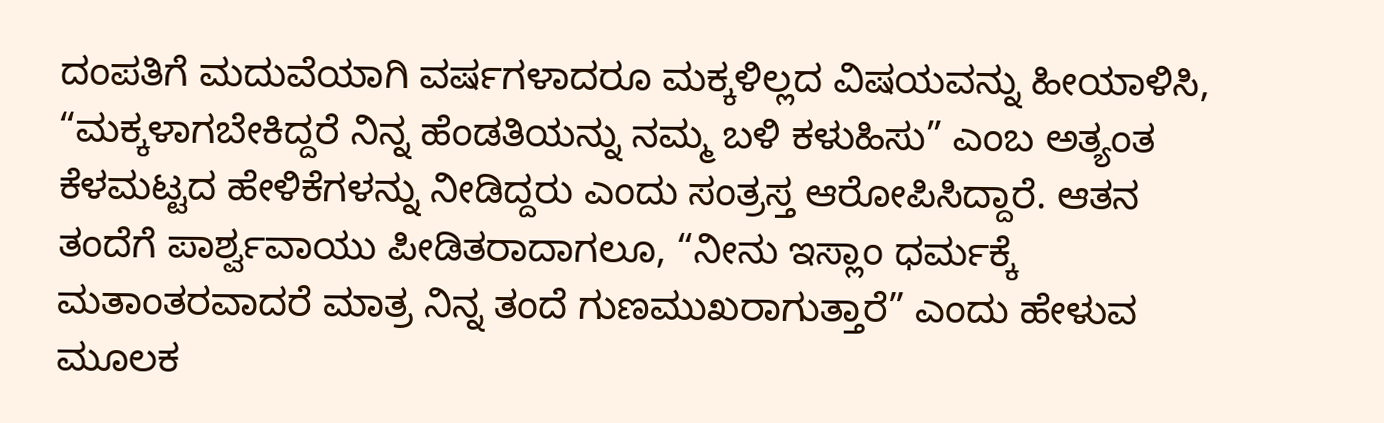ದಂಪತಿಗೆ ಮದುವೆಯಾಗಿ ವರ್ಷಗಳಾದರೂ ಮಕ್ಕಳಿಲ್ಲದ ವಿಷಯವನ್ನು ಹೀಯಾಳಿಸಿ, “ಮಕ್ಕಳಾಗಬೇಕಿದ್ದರೆ ನಿನ್ನ ಹೆಂಡತಿಯನ್ನು ನಮ್ಮ ಬಳಿ ಕಳುಹಿಸು” ಎಂಬ ಅತ್ಯಂತ ಕೆಳಮಟ್ಟದ ಹೇಳಿಕೆಗಳನ್ನು ನೀಡಿದ್ದರು ಎಂದು ಸಂತ್ರಸ್ತ ಆರೋಪಿಸಿದ್ದಾರೆ. ಆತನ ತಂದೆಗೆ ಪಾರ್ಶ್ವವಾಯು ಪೀಡಿತರಾದಾಗಲೂ, “ನೀನು ಇಸ್ಲಾಂ ಧರ್ಮಕ್ಕೆ ಮತಾಂತರವಾದರೆ ಮಾತ್ರ ನಿನ್ನ ತಂದೆ ಗುಣಮುಖರಾಗುತ್ತಾರೆ” ಎಂದು ಹೇಳುವ ಮೂಲಕ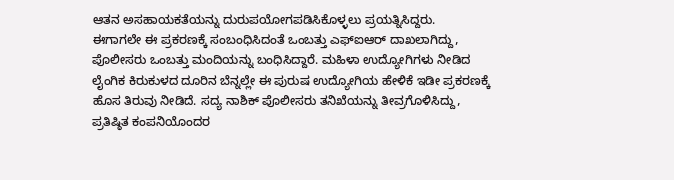ಆತನ ಅಸಹಾಯಕತೆಯನ್ನು ದುರುಪಯೋಗಪಡಿಸಿಕೊಳ್ಳಲು ಪ್ರಯತ್ನಿಸಿದ್ದರು.
ಈಗಾಗಲೇ ಈ ಪ್ರಕರಣಕ್ಕೆ ಸಂಬಂಧಿಸಿದಂತೆ ಒಂಬತ್ತು ಎಫ್ಐಆರ್ ದಾಖಲಾಗಿದ್ದು, ಪೊಲೀಸರು ಒಂಬತ್ತು ಮಂದಿಯನ್ನು ಬಂಧಿಸಿದ್ದಾರೆ. ಮಹಿಳಾ ಉದ್ಯೋಗಿಗಳು ನೀಡಿದ ಲೈಂಗಿಕ ಕಿರುಕುಳದ ದೂರಿನ ಬೆನ್ನಲ್ಲೇ ಈ ಪುರುಷ ಉದ್ಯೋಗಿಯ ಹೇಳಿಕೆ ಇಡೀ ಪ್ರಕರಣಕ್ಕೆ ಹೊಸ ತಿರುವು ನೀಡಿದೆ. ಸದ್ಯ ನಾಶಿಕ್ ಪೊಲೀಸರು ತನಿಖೆಯನ್ನು ತೀವ್ರಗೊಳಿಸಿದ್ದು, ಪ್ರತಿಷ್ಠಿತ ಕಂಪನಿಯೊಂದರ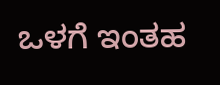ಒಳಗೆ ಇಂತಹ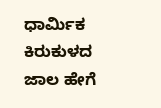ಧಾರ್ಮಿಕ ಕಿರುಕುಳದ ಜಾಲ ಹೇಗೆ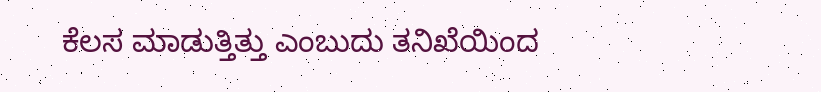ಕೆಲಸ ಮಾಡುತ್ತಿತ್ತು ಎಂಬುದು ತನಿಖೆಯಿಂದ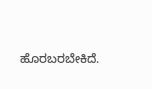ಹೊರಬರಬೇಕಿದೆ.